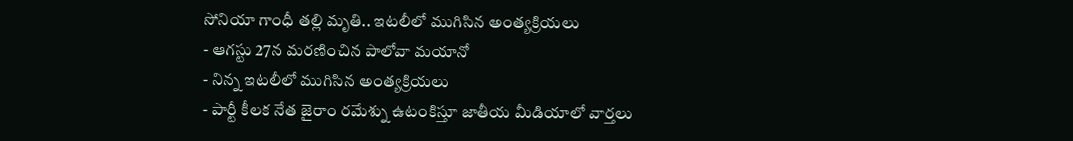సోనియా గాంధీ తల్లి మృతి.. ఇటలీలో ముగిసిన అంత్యక్రియలు
- ఆగస్టు 27న మరణించిన పాలోవా మయానో
- నిన్న ఇటలీలో ముగిసిన అంత్యక్రియలు
- పార్టీ కీలక నేత జైరాం రమేశ్ను ఉటంకిస్తూ జాతీయ మీడియాలో వార్తలు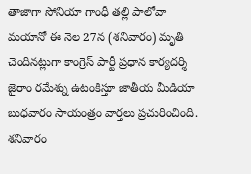తాజాగా సోనియా గాంధీ తల్లి పాలోవా మయానో ఈ నెల 27న (శనివారం) మృతి చెందినట్లుగా కాంగ్రెస్ పార్టీ ప్రధాన కార్యదర్శి జైరాం రమేశ్ను ఉటంకిస్తూ జాతీయ మీడియా బుధవారం సాయంత్రం వార్తలు ప్రచురించింది. శనివారం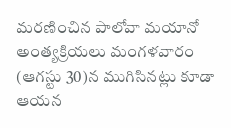మరణించిన పాలోవా మయానో అంత్యక్రియలు మంగళవారం (ఆగస్టు 30)న ముగిసినట్లు కూడా ఆయన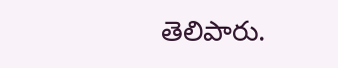తెలిపారు.